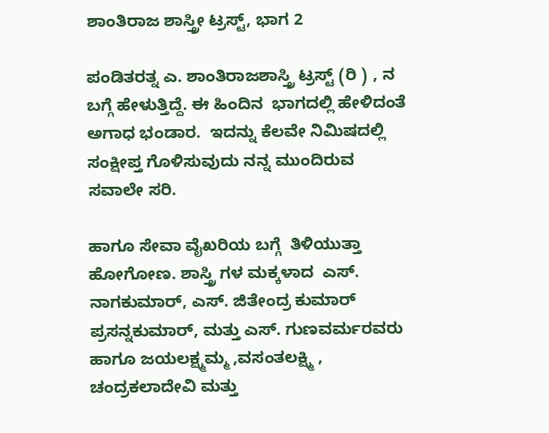ಶಾಂತಿರಾಜ ಶಾಸ್ತ್ರೀ ಟ್ರಸ್ಟ್, ಭಾಗ 2

ಪಂಡಿತರತ್ನ ಎ. ಶಾಂತಿರಾಜಶಾಸ್ತ್ರಿ ಟ್ರಸ್ಟ್ (ರಿ ) , ನ ಬಗ್ಗೆ ಹೇಳುತ್ತಿದ್ದೆ. ಈ ಹಿಂದಿನ  ಭಾಗದಲ್ಲಿ ಹೇಳಿದಂತೆ  ಅಗಾಧ ಭಂಡಾರ.  ಇದನ್ನು ಕೆಲವೇ ನಿಮಿಷದಲ್ಲಿ ಸಂಕ್ಷೀಪ್ತ ಗೊಳಿಸುವುದು ನನ್ನ ಮುಂದಿರುವ  ಸವಾಲೇ ಸರಿ.

ಹಾಗೂ ಸೇವಾ ವೈಖರಿಯ ಬಗ್ಗೆ  ತಿಳಿಯುತ್ತಾ ಹೋಗೋಣ. ಶಾಸ್ತ್ರಿ ಗಳ ಮಕ್ಕಳಾದ  ಎಸ್. ನಾಗಕುಮಾರ್, ಎಸ್. ಜಿತೇಂದ್ರ ಕುಮಾರ್  ಪ್ರಸನ್ನಕುಮಾರ್, ಮತ್ತು ಎಸ್. ಗುಣವರ್ಮರವರು ಹಾಗೂ ಜಯಲಕ್ಷ್ಮಮ್ಮ ,ವಸಂತಲಕ್ಷ್ಮಿ , ಚಂದ್ರಕಲಾದೇವಿ ಮತ್ತು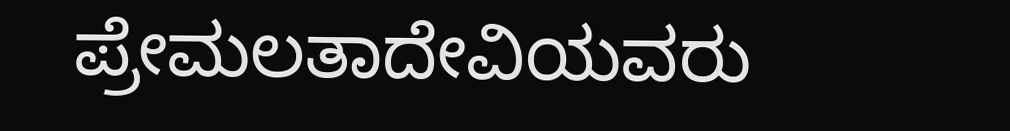ಪ್ರೇಮಲತಾದೇವಿಯವರು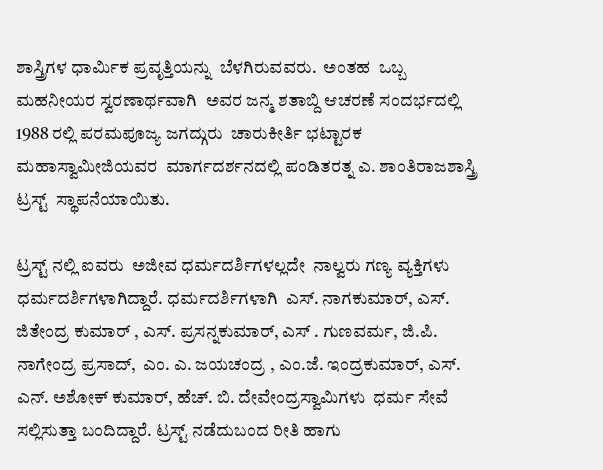ಶಾಸ್ತ್ರಿಗಳ ಧಾರ್ಮಿಕ ಪ್ರವೃತ್ತಿಯನ್ನು  ಬೆಳಗಿರುವವರು.  ಅಂತಹ  ಒಬ್ಬ ಮಹನೀಯರ ಸ್ವರಣಾರ್ಥವಾಗಿ  ಅವರ ಜನ್ಮ ಶತಾಬ್ದಿ ಆಚರಣೆ ಸಂದರ್ಭದಲ್ಲಿ 1988 ರಲ್ಲಿ ಪರಮಪೂಜ್ಯ ಜಗದ್ಗುರು  ಚಾರುಕೀರ್ತಿ ಭಟ್ಟಾರಕ ಮಹಾಸ್ವಾಮೀಜಿಯವರ  ಮಾರ್ಗದರ್ಶನದಲ್ಲಿ ಪಂಡಿತರತ್ನ ಎ. ಶಾಂತಿರಾಜಶಾಸ್ತ್ರಿ ಟ್ರಸ್ಟ್  ಸ್ಥಾಪನೆಯಾಯಿತು.

ಟ್ರಸ್ಟ್ ನಲ್ಲಿ ಐವರು  ಅಜೀವ ಧರ್ಮದರ್ಶಿಗಳಲ್ಲದೇ  ನಾಲ್ವರು ಗಣ್ಯ ವ್ಯಕ್ತಿಗಳು  ಧರ್ಮದರ್ಶಿಗಳಾಗಿದ್ದಾರೆ. ಧರ್ಮದರ್ಶಿಗಳಾಗಿ  ಎಸ್. ನಾಗಕುಮಾರ್, ಎಸ್. ಜಿತೇಂದ್ರ ಕುಮಾರ್ , ಎಸ್. ಪ್ರಸನ್ನಕುಮಾರ್, ಎಸ್ . ಗುಣವರ್ಮ, ಜಿ.ಪಿ. ನಾಗೇಂದ್ರ ಪ್ರಸಾದ್,  ಎಂ. ಎ. ಜಯಚಂದ್ರ , ಎಂ.ಜೆ. ಇಂದ್ರಕುಮಾರ್, ಎಸ್. ಎನ್. ಅಶೋಕ್ ಕುಮಾರ್, ಹೆಚ್. ಬಿ. ದೇವೇಂದ್ರಸ್ವಾಮಿಗಳು  ಧರ್ಮ ಸೇವೆ ಸಲ್ಲಿಸುತ್ತಾ ಬಂದಿದ್ದಾರೆ. ಟ್ರಸ್ಟ್ ನಡೆದುಬಂದ ರೀತಿ ಹಾಗು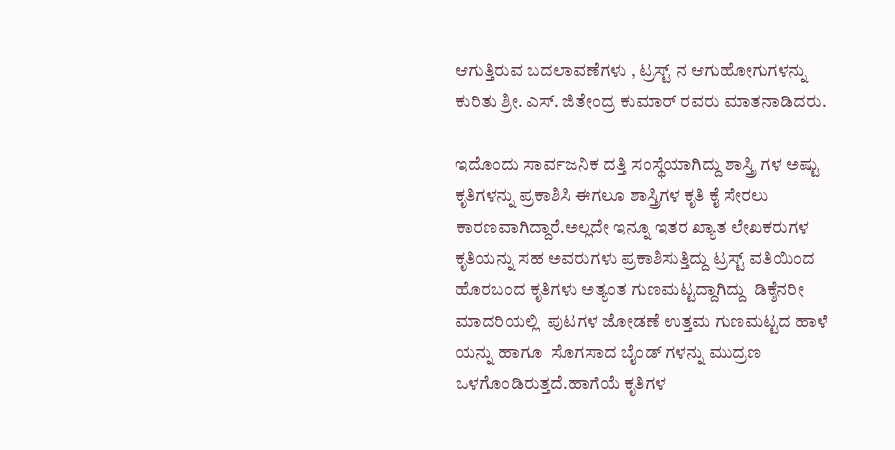ಆಗುತ್ತಿರುವ ಬದಲಾವಣೆಗಳು , ಟ್ರಸ್ಟ್ ನ ಆಗುಹೋಗುಗಳನ್ನು ಕುರಿತು ಶ್ರೀ. ಎಸ್. ಜಿತೇಂದ್ರ ಕುಮಾರ್ ರವರು ಮಾತನಾಡಿದರು.

ಇದೊಂದು ಸಾರ್ವಜನಿಕ ದತ್ತಿ ಸಂಸ್ಥೆಯಾಗಿದ್ದು ಶಾಸ್ತ್ರಿ ಗಳ ಅಷ್ಟು ಕೃತಿಗಳನ್ನು ಪ್ರಕಾಶಿಸಿ ಈಗಲೂ ಶಾಸ್ತ್ರಿಗಳ ಕೃತಿ ಕೈ ಸೇರಲು ಕಾರಣವಾಗಿದ್ದಾರೆ.ಅಲ್ಲದೇ ಇನ್ನೂ ಇತರ ಖ್ಯಾತ ಲೇಖಕರುಗಳ ಕೃತಿಯನ್ನು ಸಹ ಅವರುಗಳು ಪ್ರಕಾಶಿಸುತ್ತಿದ್ದು ಟ್ರಸ್ಟ್ ವತಿಯಿಂದ ಹೊರಬಂದ ಕೃತಿಗಳು ಅತ್ಯಂತ ಗುಣಮಟ್ಟದ್ದಾಗಿದ್ದು  ಡಿಕ್ಶೆನರೀ ಮಾದರಿಯಲ್ಲಿ  ಪುಟಗಳ ಜೋಡಣೆ ಉತ್ತಮ ಗುಣಮಟ್ಟದ ಹಾಳೆ ಯನ್ನು ಹಾಗೂ  ಸೊಗಸಾದ ಬೈಂಡ್ ಗಳನ್ನು ಮುದ್ರಣ ಒಳಗೊಂಡಿರುತ್ತದೆ.ಹಾಗೆಯೆ ಕೃತಿಗಳ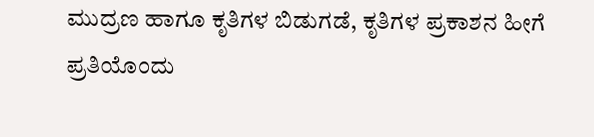ಮುದ್ರಣ ಹಾಗೂ ಕೃತಿಗಳ ಬಿಡುಗಡೆ, ಕೃತಿಗಳ ಪ್ರಕಾಶನ ಹೀಗೆ ಪ್ರತಿಯೊಂದು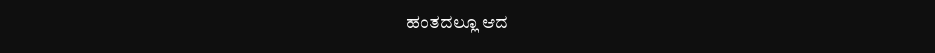ಹಂತದಲ್ಲೂ ಆದ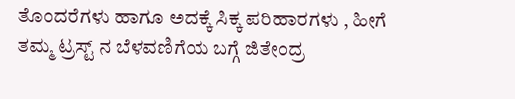ತೊಂದರೆಗಳು ಹಾಗೂ ಅದಕ್ಕೆ ಸಿಕ್ಕ ಪರಿಹಾರಗಳು , ಹೀಗೆ ತಮ್ಮ ಟ್ರಸ್ಟ್ ನ ಬೆಳವಣಿಗೆಯ ಬಗ್ಗೆ ಜಿತೇಂದ್ರ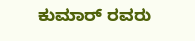ಕುಮಾರ್ ರವರು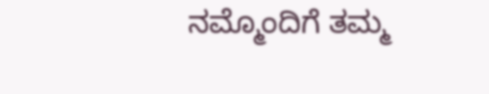ನಮ್ಮೊಂದಿಗೆ ತಮ್ಮ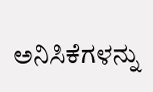ಅನಿಸಿಕೆಗಳನ್ನು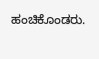ಹಂಚಿಕೊಂಡರು.